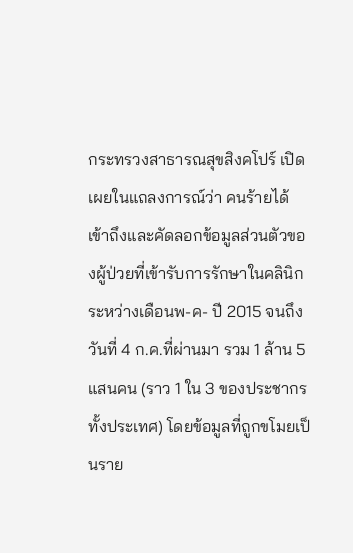กระทรวงสาธารณสุขสิงคโปร์ เปิดเผยในแถลงการณ์ว่า คนร้ายได้เข้าถึงและคัดลอกข้อมูลส่วนตัวของผู้ป่วยที่เข้ารับการรักษาในคลินิกระหว่างเดือนพ-ค- ปี 2015 จนถึงวันที่ 4 ก.ค.ที่ผ่านมา รวม 1 ล้าน 5 แสนคน (ราว 1 ใน 3 ของประชากรทั้งประเทศ) โดยข้อมูลที่ถูกขโมยเป็นราย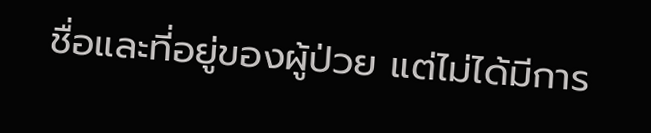ชื่อและที่อยู่ของผู้ป่วย แต่ไม่ได้มีการ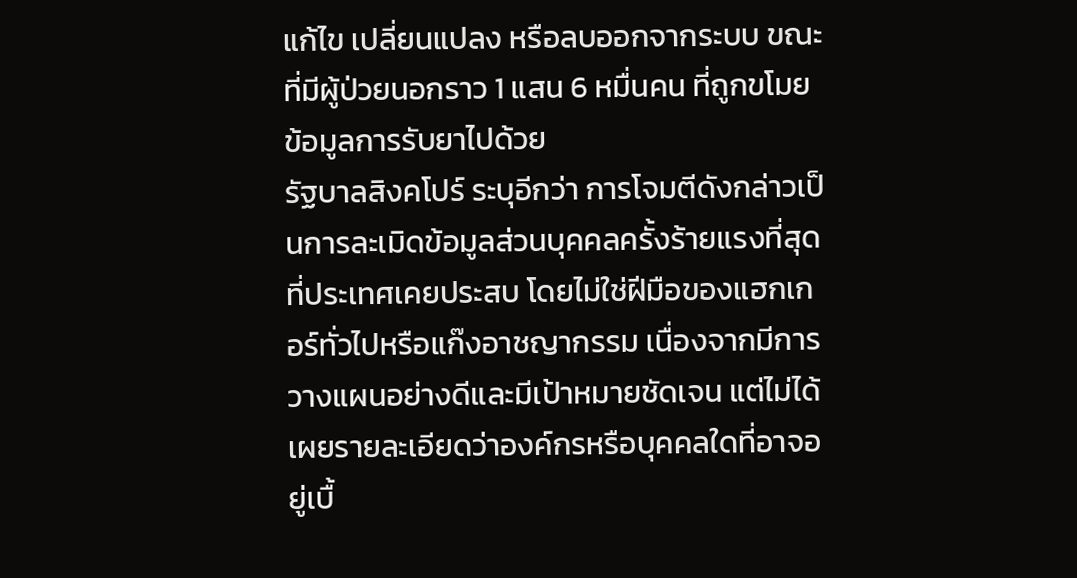แก้ไข เปลี่ยนแปลง หรือลบออกจากระบบ ขณะที่มีผู้ป่วยนอกราว 1 แสน 6 หมื่นคน ที่ถูกขโมยข้อมูลการรับยาไปด้วย
รัฐบาลสิงคโปร์ ระบุอีกว่า การโจมตีดังกล่าวเป็นการละเมิดข้อมูลส่วนบุคคลครั้งร้ายแรงที่สุดที่ประเทศเคยประสบ โดยไม่ใช่ฝีมือของแฮกเกอร์ทั่วไปหรือแก๊งอาชญากรรม เนื่องจากมีการวางแผนอย่างดีและมีเป้าหมายชัดเจน แต่ไม่ได้เผยรายละเอียดว่าองค์กรหรือบุคคลใดที่อาจอยู่เบื้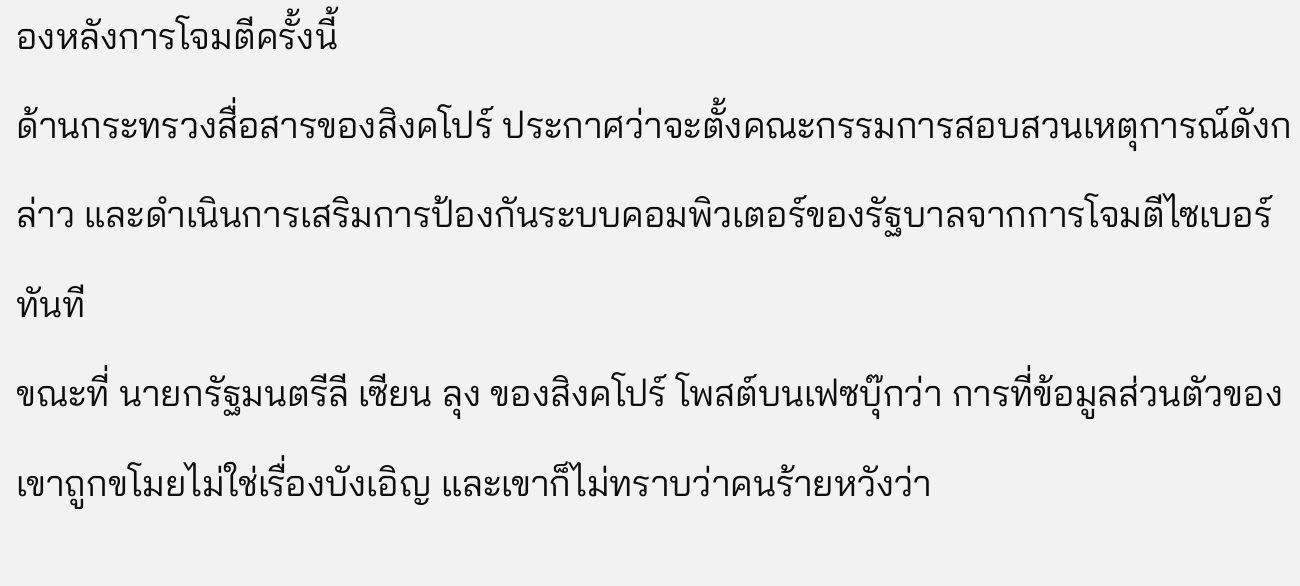องหลังการโจมตีครั้งนี้
ด้านกระทรวงสื่อสารของสิงคโปร์ ประกาศว่าจะตั้งคณะกรรมการสอบสวนเหตุการณ์ดังกล่าว และดำเนินการเสริมการป้องกันระบบคอมพิวเตอร์ของรัฐบาลจากการโจมตีไซเบอร์ทันที
ขณะที่ นายกรัฐมนตรีลี เซียน ลุง ของสิงคโปร์ โพสต์บนเฟซบุ๊กว่า การที่ข้อมูลส่วนตัวของเขาถูกขโมยไม่ใช่เรื่องบังเอิญ และเขาก็ไม่ทราบว่าคนร้ายหวังว่า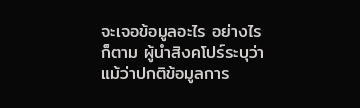จะเจอข้อมูลอะไร อย่างไรก็ตาม ผู้นำสิงคโปร์ระบุว่า แม้ว่าปกติข้อมูลการ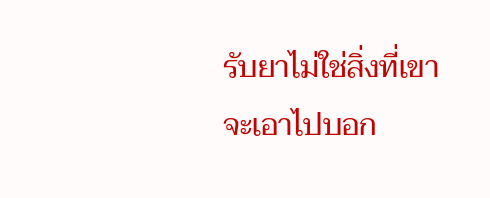รับยาไม่ใช่สิ่งที่เขาจะเอาไปบอก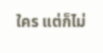ใคร แต่ก็ไม่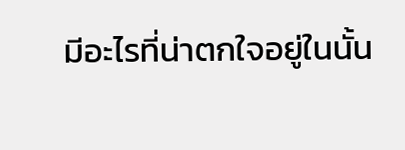มีอะไรที่น่าตกใจอยู่ในนั้น